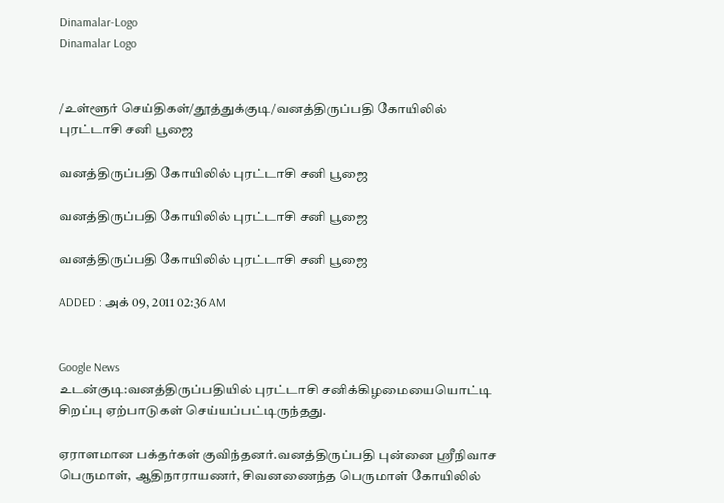Dinamalar-Logo
Dinamalar Logo


/உள்ளூர் செய்திகள்/தூத்துக்குடி/வனத்திருப்பதி கோயிலில் புரட்டாசி சனி பூஜை

வனத்திருப்பதி கோயிலில் புரட்டாசி சனி பூஜை

வனத்திருப்பதி கோயிலில் புரட்டாசி சனி பூஜை

வனத்திருப்பதி கோயிலில் புரட்டாசி சனி பூஜை

ADDED : அக் 09, 2011 02:36 AM


Google News
உடன்குடி:வனத்திருப்பதியில் புரட்டாசி சனிக்கிழமையையொட்டி சிறப்பு ஏற்பாடுகள் செய்யப்பட்டிருந்தது.

ஏராளமான பக்தர்கள் குவிந்தனர்.வனத்திருப்பதி புன்னை ஸ்ரீநிவாச பெருமாள், ஆதிநாராயணர், சிவனணைந்த பெருமாள் கோயிலில்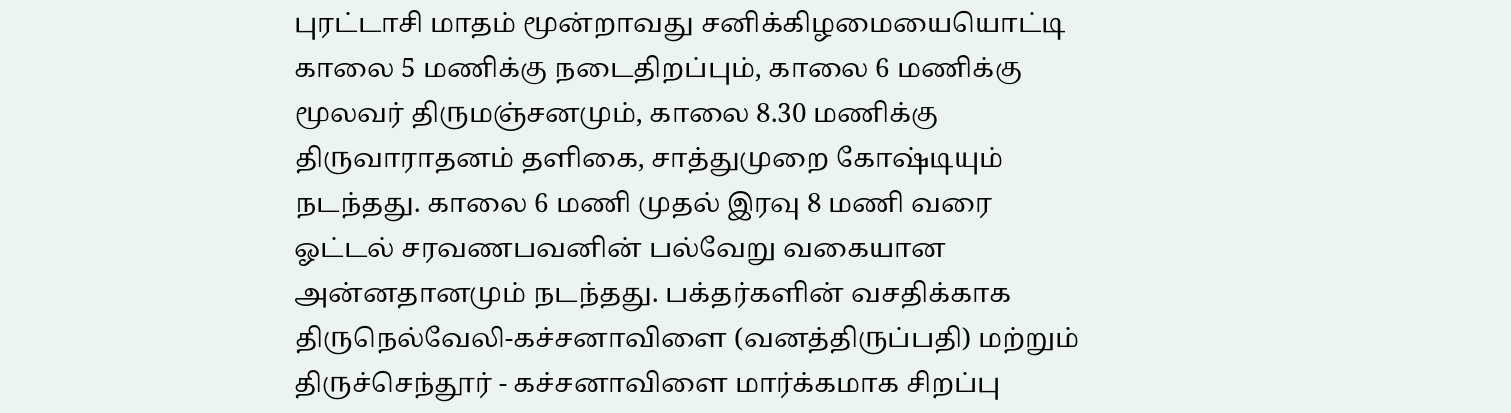புரட்டாசி மாதம் மூன்றாவது சனிக்கிழமையையொட்டி காலை 5 மணிக்கு நடைதிறப்பும், காலை 6 மணிக்கு மூலவர் திருமஞ்சனமும், காலை 8.30 மணிக்கு திருவாராதனம் தளிகை, சாத்துமுறை கோஷ்டியும் நடந்தது. காலை 6 மணி முதல் இரவு 8 மணி வரை ஓட்டல் சரவணபவனின் பல்வேறு வகையான அன்னதானமும் நடந்தது. பக்தர்களின் வசதிக்காக திருநெல்வேலி-கச்சனாவிளை (வனத்திருப்பதி) மற்றும் திருச்செந்தூர் - கச்சனாவிளை மார்க்கமாக சிறப்பு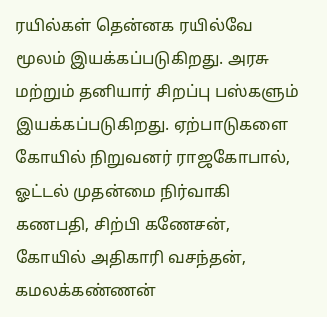ரயில்கள் தென்னக ரயில்வே மூலம் இயக்கப்படுகிறது. அரசு மற்றும் தனியார் சிறப்பு பஸ்களும் இயக்கப்படுகிறது. ஏற்பாடுகளை கோயில் நிறுவனர் ராஜகோபால், ஓட்டல் முதன்மை நிர்வாகி கணபதி, சிற்பி கணேசன், கோயில் அதிகாரி வசந்தன், கமலக்கண்ணன்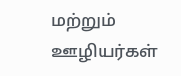மற்றும் ஊழியர்கள்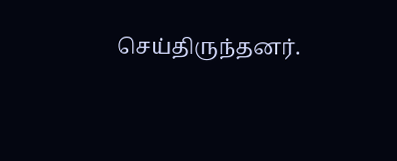செய்திருந்தனர்.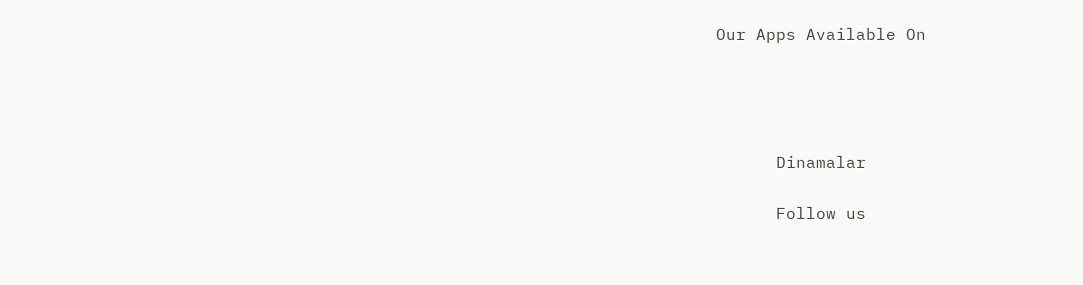Our Apps Available On




      Dinamalar

      Follow us